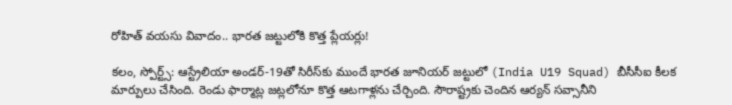రోహిత్ వయసు వివాదం.. భారత జట్టులోకి కొత్త ప్లేయర్లు!

కలం, స్పోర్ట్స్: ఆస్ట్రేలియా అండర్-19తో సిరీస్‌కు ముందే భారత జూనియర్ జట్టులో (India U19 Squad) బీసీసీఐ కీలక మార్పులు చేసింది. రెండు ఫార్మాట్ల జట్లలోనూ కొత్త ఆటగాళ్లను చేర్చింది. సౌరాష్ట్రకు చెందిన ఆర్యన్ సవ్సానీని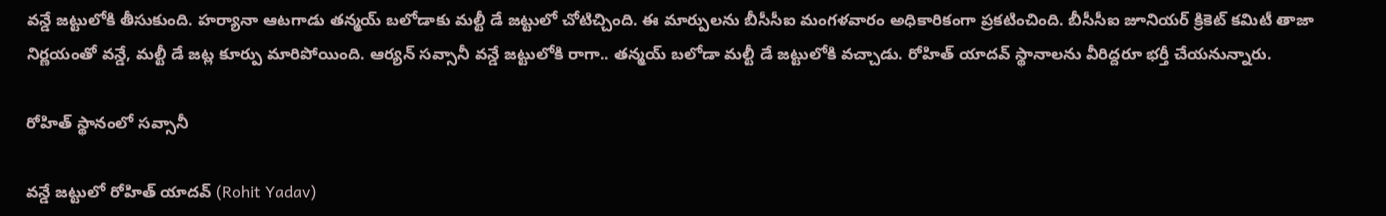వన్డే జట్టులోకి తీసుకుంది. హర్యానా ఆటగాడు తన్మయ్ బలోడాకు మల్టీ డే జట్టులో చోటిచ్చింది. ఈ మార్పులను బీసీసీఐ మంగళవారం అధికారికంగా ప్రకటించింది. బీసీసీఐ జూనియర్ క్రికెట్ కమిటీ తాజా నిర్ణయంతో వన్డే, మల్టీ డే జట్ల కూర్పు మారిపోయింది. ఆర్యన్ సవ్సానీ వన్డే జట్టులోకి రాగా.. తన్మయ్ బలోడా మల్టీ డే జట్టులోకి వచ్చాడు. రోహిత్ యాదవ్ స్థానాలను వీరిద్దరూ భర్తీ చేయనున్నారు.

రోహిత్ స్థానంలో సవ్సానీ

వన్డే జట్టులో రోహిత్ యాదవ్ (Rohit Yadav)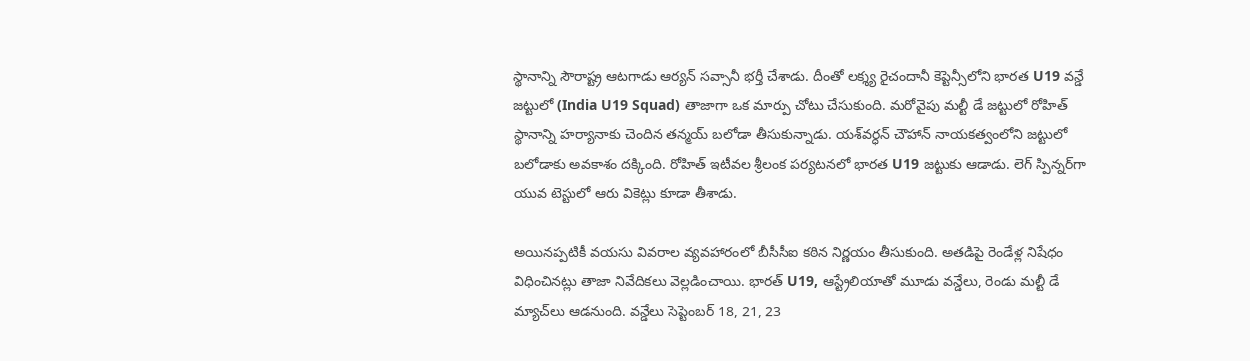స్థానాన్ని సౌరాష్ట్ర ఆటగాడు ఆర్యన్ సవ్సానీ భర్తీ చేశాడు. దీంతో లక్శ్య రైచందానీ కెప్టెన్సీలోని భారత U19 వన్డే జట్టులో (India U19 Squad) తాజాగా ఒక మార్పు చోటు చేసుకుంది. మరోవైపు మల్టీ డే జట్టులో రోహిత్ స్థానాన్ని హర్యానాకు చెందిన తన్మయ్ బలోడా తీసుకున్నాడు. యశ్‌వర్ధన్ చౌహాన్ నాయకత్వంలోని జట్టులో బలోడాకు అవకాశం దక్కింది. రోహిత్ ఇటీవల శ్రీలంక పర్యటనలో భారత U19 జట్టుకు ఆడాడు. లెగ్ స్పిన్నర్‌గా యువ టెస్టులో ఆరు వికెట్లు కూడా తీశాడు.

అయినప్పటికీ వయసు వివరాల వ్యవహారంలో బీసీసీఐ కఠిన నిర్ణయం తీసుకుంది. అతడిపై రెండేళ్ల నిషేధం విధించినట్లు తాజా నివేదికలు వెల్లడించాయి. భారత్ U19, ఆస్ట్రేలియాతో మూడు వన్డేలు, రెండు మల్టీ డే మ్యాచ్‌లు ఆడనుంది. వన్డేలు సెప్టెంబర్ 18, 21, 23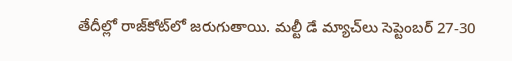తేదీల్లో రాజ్‌కోట్‌లో జరుగుతాయి. మల్టీ డే మ్యాచ్‌లు సెప్టెంబర్ 27-30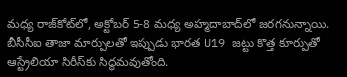మధ్య రాజ్‌కోట్‌లో, అక్టోబర్ 5-8 మధ్య అహ్మదాబాద్‌లో జరగనున్నాయి. బీసీసీఐ తాజా మార్పులతో ఇప్పుడు భారత U19 జట్టు కొత్త కూర్పుతో ఆస్ట్రేలియా సిరీస్‌కు సిద్ధమవుతోంది.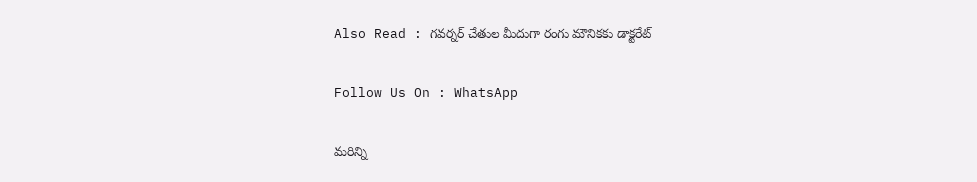Also Read : గవర్నర్ చేతుల మీదుగా రంగు మౌనికకు డాక్టరేట్

Follow Us On : WhatsApp

మ‌రిన్ని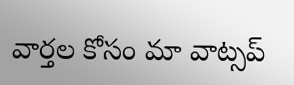వార్త‌ల కోసం మా వాట్స‌ప్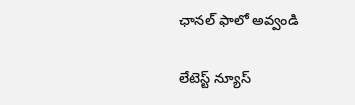ఛాన‌ల్ ఫాలో అవ్వండి

లేటెస్ట్ న్యూస్‌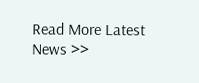Read More Latest News >>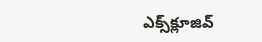ఎక్స్‌క్లూజివ్‌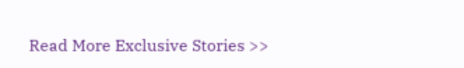Read More Exclusive Stories >>